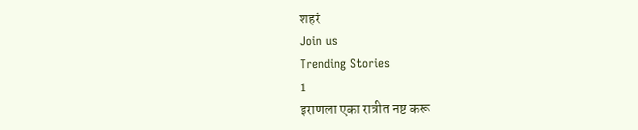शहरं
Join us
Trending Stories
1
इराणला एका रात्रीत नष्ट करू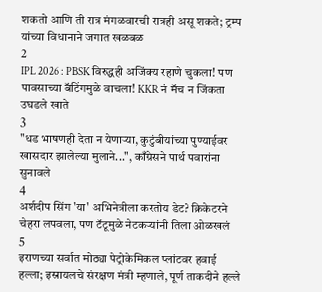शकतो आणि ती रात्र मंगळवारची रात्रही असू शकते; ट्रम्प यांच्या विधानाने जगात खळबळ
2
IPL 2026 : PBSK विरुद्धही अजिंक्य रहाणे चुकला! पण पावसाच्या बॅटिंगमुळे वाचला! KKR नं मॅच न जिंकता उघडले खाते
3
"धड भाषणही देता न येणाऱ्या, कुटुंबीयांच्या पुण्याईवर खासदार झालेल्या मुलाने...", काँग्रेसने पार्थ पवारांना सुनावले
4
अर्शदीप सिंग 'या' अभिनेत्रीला करतोय डेट? क्रिकेटरने चेहरा लपवला, पण टॅटूमुळे नेटकऱ्यांनी तिला ओळखलं
5
इराणच्या सर्वात मोठ्या पेट्रोकेमिकल प्लांटवर हवाई हल्ला; इस्रायलचे संरक्षण मंत्री म्हणाले, पूर्ण ताकदीने हल्ले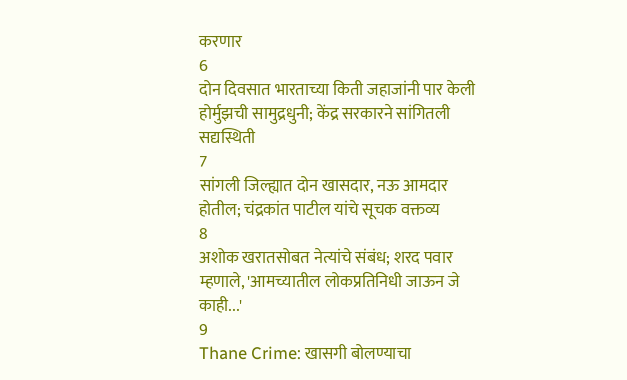करणार
6
दोन दिवसात भारताच्या किती जहाजांनी पार केली होर्मुझची सामुद्रधुनी; केंद्र सरकारने सांगितली सद्यस्थिती
7
सांगली जिल्ह्यात दोन खासदार, नऊ आमदार होतील; चंद्रकांत पाटील यांचे सूचक वक्तव्य
8
अशोक खरातसोबत नेत्यांचे संबंध; शरद पवार म्हणाले, 'आमच्यातील लोकप्रतिनिधी जाऊन जे काही...'
9
Thane Crime: खासगी बोलण्याचा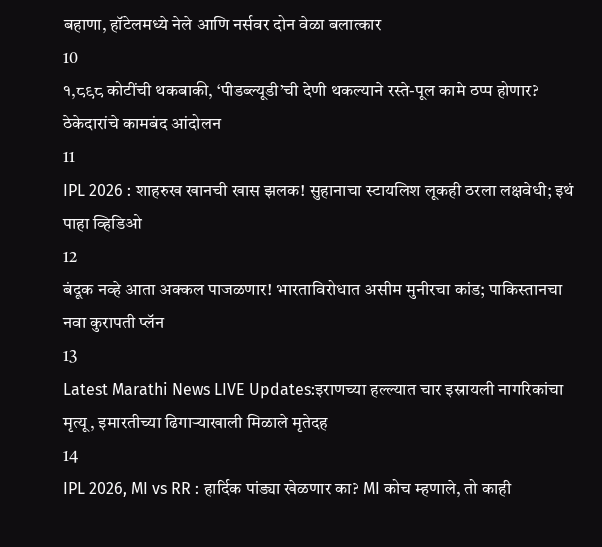बहाणा, हॉटेलमध्ये नेले आणि नर्सवर दोन वेळा बलात्कार
10
१,८९८ कोटींची थकबाकी, ‘पीडब्ल्यूडी’ची देणी थकल्याने रस्ते-पूल कामे ठप्प होणार? ठेकेदारांचे कामबंद आंदोलन
11
IPL 2026 : शाहरुख खानची खास झलक! सुहानाचा स्टायलिश लूकही ठरला लक्षवेधी; इथं पाहा व्हिडिओ
12
बंदूक नव्हे आता अक्कल पाजळणार! भारताविरोधात असीम मुनीरचा कांड; पाकिस्तानचा नवा कुरापती प्लॅन
13
Latest Marathi News LIVE Updates:इराणच्या हल्ल्यात चार इस्रायली नागरिकांचा मृत्यू, इमारतीच्या ढिगाऱ्याखाली मिळाले मृतेदह
14
IPL 2026, MI vs RR : हार्दिक पांड्या खेळणार का? MI कोच म्हणाले, तो काही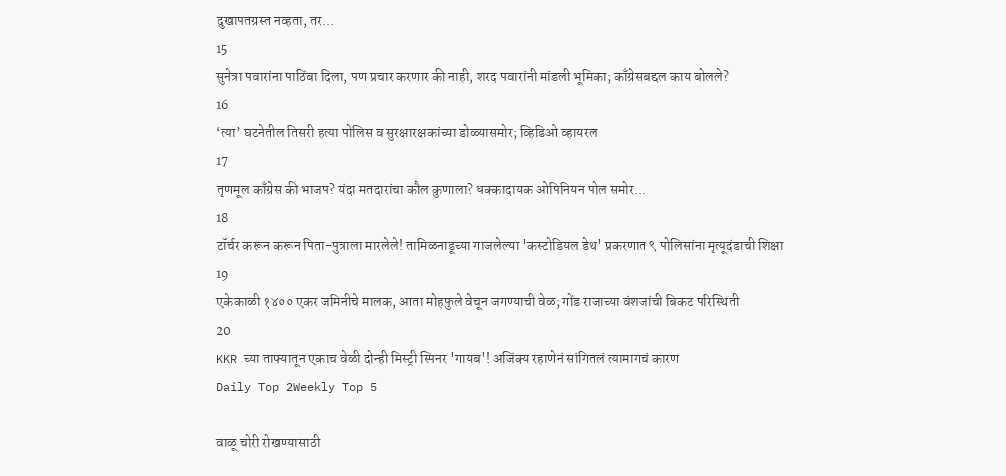दुखापतग्रस्त नव्हता, तर...
15
सुनेत्रा पवारांना पाठिंबा दिला, पण प्रचार करणार की नाही, शरद पवारांनी मांडली भूमिका; काँग्रेसबद्दल काय बोलले?
16
‘त्या’ घटनेतील तिसरी हत्या पोलिस व सुरक्षारक्षकांच्या डोळ्यासमोर; व्हिडिओ व्हायरल
17
तृणमूल काँग्रेस की भाजप? यंदा मतदारांचा कौल कुणाला? धक्कादायक ओपिनियन पोल समोर...
18
टॉर्चर करून करून पिता-पुत्राला मारलेले! तामिळनाडूच्या गाजलेल्या 'कस्टोडियल डेथ' प्रकरणात ९ पोलिसांना मृत्यूदंडाची शिक्षा
19
एकेकाळी १४०० एकर जमिनीचे मालक, आता मोहफुले वेचून जगण्याची वेळ; गोंड राजाच्या वंशजांची बिकट परिस्थिती
20
KKR च्या ताफ्यातून एकाच वेळी दोन्ही मिस्ट्री स्पिनर 'गायब'! अजिंक्य रहाणेनं सांगितलं त्यामागचं कारण
Daily Top 2Weekly Top 5

वाळू चोरी रोखण्यासाठी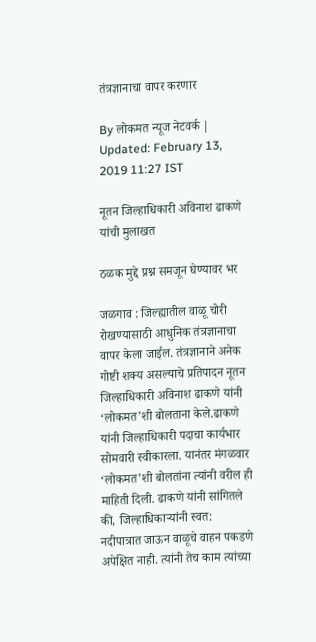तंत्रज्ञानाचा वापर करणार

By लोकमत न्यूज नेटवर्क | Updated: February 13, 2019 11:27 IST

नूतन जिल्हाधिकारी अविनाश ढाकणे यांची मुलाखत

ठळक मुद्दे प्रश्न समजून घेण्यावर भर

जळगाव : जिल्ह्यातील वाळू चोरी रोखण्यासाठी आधुनिक तंत्रज्ञानाचा वापर केला जाईल. तंत्रज्ञानाने अनेक गोष्टी शक्य असल्याचे प्रतिपादन नूतन जिल्हाधिकारी अविनाश ढाकणे यांनी ‘लोकमत’शी बोलताना केले.ढाकणे यांनी जिल्हाधिकारी पदाचा कार्यभार सोमवारी स्वीकारला. यानंतर मंगळवार ‘लोकमत’शी बोलतांना त्यांनी वरील ही माहिती दिली. ढाकणे यांनी सांगितले की, जिल्हाधिकाऱ्यांनी स्वत: नदीपात्रात जाऊन वाळूचे वाहन पकडणे अपेक्षित नाही. त्यांनी तेच काम त्यांच्या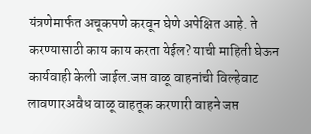यंत्रणेमार्फत अचूकपणे करवून घेणे अपेक्षित आहे. ते करण्यासाठी काय काय करता येईल? याची माहिती घेऊन कार्यवाही केली जाईल.जप्त वाळू वाहनांची विल्हेवाट लावणारअवैध वाळू वाहतूक करणारी वाहने जप्त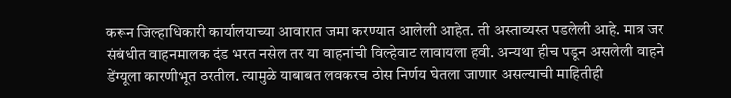करून जिल्हाधिकारी कार्यालयाच्या आवारात जमा करण्यात आलेली आहेत. ती अस्ताव्यस्त पडलेली आहे. मात्र जर संबंधीत वाहनमालक दंड भरत नसेल तर या वाहनांची विल्हेवाट लावायला हवी. अन्यथा हीच पडून असलेली वाहने डेंग्यूला कारणीभूत ठरतील. त्यामुळे याबाबत लवकरच ठोस निर्णय घेतला जाणार असल्याची माहितीही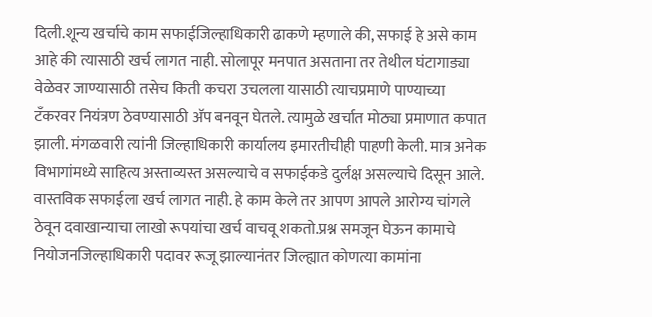दिली.शून्य खर्चाचे काम सफाईजिल्हाधिकारी ढाकणे म्हणाले की, सफाई हे असे काम आहे की त्यासाठी खर्च लागत नाही. सोलापूर मनपात असताना तर तेथील घंटागाड्या वेळेवर जाण्यासाठी तसेच किती कचरा उचलला यासाठी त्याचप्रमाणे पाण्याच्या टँकरवर नियंत्रण ठेवण्यासाठी अ‍ॅप बनवून घेतले. त्यामुळे खर्चात मोठ्या प्रमाणात कपात झाली. मंगळवारी त्यांनी जिल्हाधिकारी कार्यालय इमारतीचीही पाहणी केली. मात्र अनेक विभागांमध्ये साहित्य अस्ताव्यस्त असल्याचे व सफाईकडे दुर्लक्ष असल्याचे दिसून आले. वास्तविक सफाईला खर्च लागत नाही. हे काम केले तर आपण आपले आरोग्य चांगले ठेवून दवाखान्याचा लाखो रूपयांचा खर्च वाचवू शकतो.प्रश्न समजून घेऊन कामाचे नियोजनजिल्हाधिकारी पदावर रूजू झाल्यानंतर जिल्ह्यात कोणत्या कामांना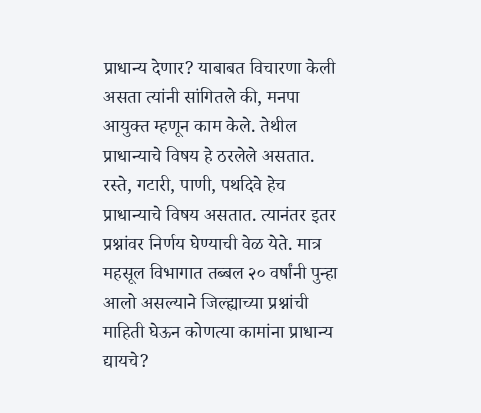प्राधान्य देणार? याबाबत विचारणा केली असता त्यांनी सांगितले की, मनपा आयुक्त म्हणून काम केले. तेथील प्राधान्याचे विषय हे ठरलेले असतात. रस्ते, गटारी, पाणी, पथदिवे हेच प्राधान्याचे विषय असतात. त्यानंतर इतर प्रश्नांवर निर्णय घेण्याची वेळ येते. मात्र महसूल विभागात तब्बल २० वर्षांनी पुन्हा आलो असल्याने जिल्ह्याच्या प्रश्नांची माहिती घेऊन कोणत्या कामांना प्राधान्य द्यायचे?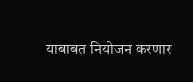याबाबत नियोजन करणार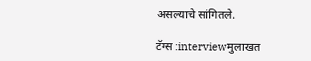असल्याचे सांगितले.

टॅग्स :interviewमुलाखत